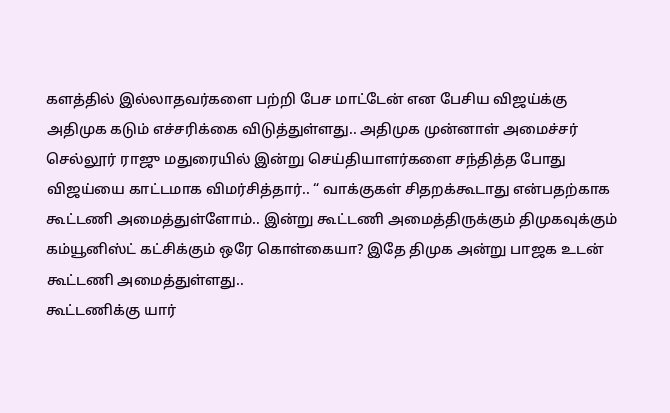களத்தில் இல்லாதவர்களை பற்றி பேச மாட்டேன் என பேசிய விஜய்க்கு அதிமுக கடும் எச்சரிக்கை விடுத்துள்ளது.. அதிமுக முன்னாள் அமைச்சர் செல்லூர் ராஜு மதுரையில் இன்று செய்தியாளர்களை சந்தித்த போது விஜய்யை காட்டமாக விமர்சித்தார்.. “ வாக்குகள் சிதறக்கூடாது என்பதற்காக கூட்டணி அமைத்துள்ளோம்.. இன்று கூட்டணி அமைத்திருக்கும் திமுகவுக்கும் கம்யூனிஸ்ட் கட்சிக்கும் ஒரே கொள்கையா? இதே திமுக அன்று பாஜக உடன் கூட்டணி அமைத்துள்ளது..
கூட்டணிக்கு யார்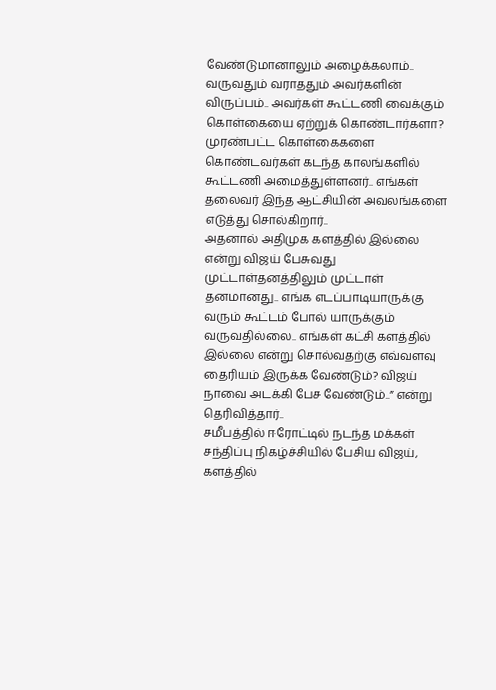வேண்டுமானாலும் அழைக்கலாம்.. வருவதும் வராததும் அவர்களின் விருப்பம்.. அவர்கள் கூட்டணி வைக்கும் கொள்கையை ஏற்றுக் கொண்டார்களா? முரண்பட்ட கொள்கைகளை கொண்டவர்கள் கடந்த காலங்களில் கூட்டணி அமைத்துள்ளனர்.. எங்கள் தலைவர் இந்த ஆட்சியின் அவலங்களை எடுத்து சொல்கிறார்..
அதனால் அதிமுக களத்தில் இல்லை என்று விஜய் பேசுவது முட்டாள்தனத்திலும் முட்டாள் தனமானது.. எங்க எடப்பாடியாருக்கு வரும் கூட்டம் போல் யாருக்கும் வருவதில்லை.. எங்கள் கட்சி களத்தில் இல்லை என்று சொல்வதற்கு எவ்வளவு தைரியம் இருக்க வேண்டும்? விஜய் நாவை அடக்கி பேச வேண்டும்..” என்று தெரிவித்தார்..
சமீபத்தில் ஈரோட்டில் நடந்த மக்கள் சந்திப்பு நிகழ்ச்சியில் பேசிய விஜய், களத்தில்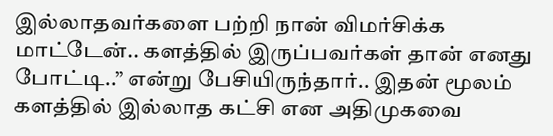இல்லாதவர்களை பற்றி நான் விமர்சிக்க மாட்டேன்.. களத்தில் இருப்பவர்கள் தான் எனது போட்டி..” என்று பேசியிருந்தார்.. இதன் மூலம் களத்தில் இல்லாத கட்சி என அதிமுகவை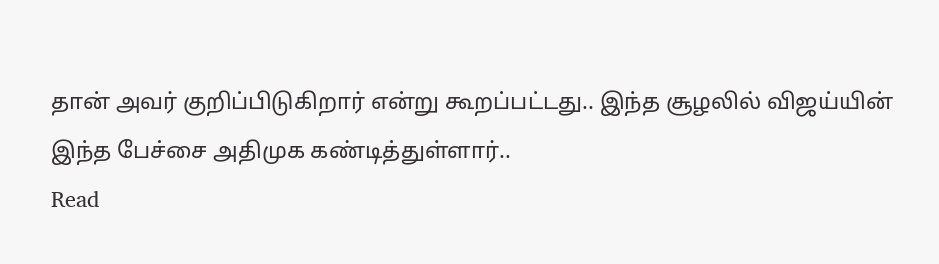தான் அவர் குறிப்பிடுகிறார் என்று கூறப்பட்டது.. இந்த சூழலில் விஜய்யின் இந்த பேச்சை அதிமுக கண்டித்துள்ளார்..
Read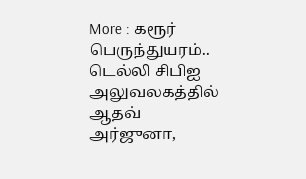More : கரூர் பெருந்துயரம்.. டெல்லி சிபிஐ அலுவலகத்தில் ஆதவ் அர்ஜுனா,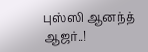புஸ்ஸி ஆனந்த் ஆஜர்..!